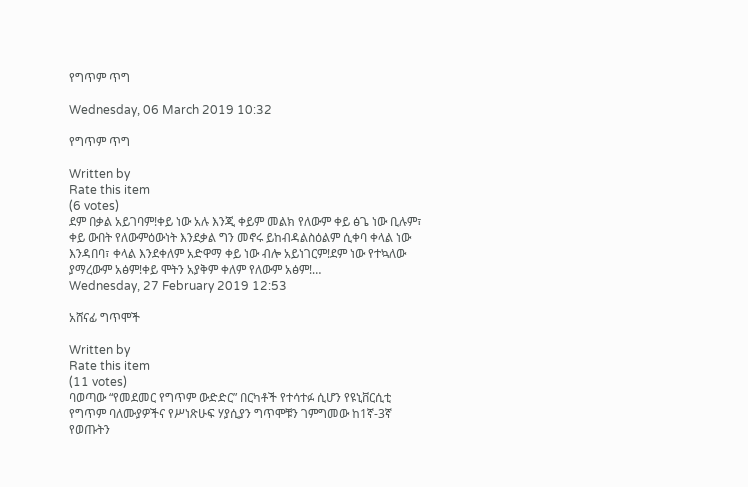የግጥም ጥግ

Wednesday, 06 March 2019 10:32

የግጥም ጥግ

Written by
Rate this item
(6 votes)
ደም በቃል አይገባም!ቀይ ነው አሉ እንጂ ቀይም መልክ የለውም ቀይ ፅጌ ነው ቢሉም፣ ቀይ ውበት የለውምዕውነት እንደቃል ግን መኖሩ ይከብዳልስዕልም ሲቀባ ቀላል ነው እንዳበባ፣ ቀላል እንደቀለም አድዋማ ቀይ ነው ብሎ አይነገርም!ደም ነው የተኳለው ያማረውም አፅም!ቀይ ሞትን አያቅም ቀለም የለውም አፅም!…
Wednesday, 27 February 2019 12:53

አሸናፊ ግጥሞች

Written by
Rate this item
(11 votes)
ባወጣው “የመደመር የግጥም ውድድር” በርካቶች የተሳተፉ ሲሆን የዩኒቨርሲቲ የግጥም ባለሙያዎችና የሥነጽሁፍ ሃያሲያን ግጥሞቹን ገምግመው ከ1ኛ-3ኛ የወጡትን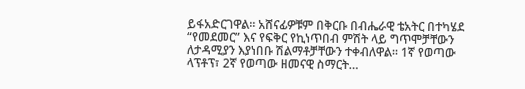ይፋአድርገዋል፡፡ አሸናፊዎቹም በቅርቡ በብሔራዊ ቴአትር በተካሄደ “የመደመር” እና የፍቅር የኪነጥበብ ምሽት ላይ ግጥሞቻቸውን ለታዳሚያን እያነበቡ ሽልማቶቻቸውን ተቀብለዋል፡፡ 1ኛ የወጣው ላፕቶፕ፣ 2ኛ የወጣው ዘመናዊ ስማርት…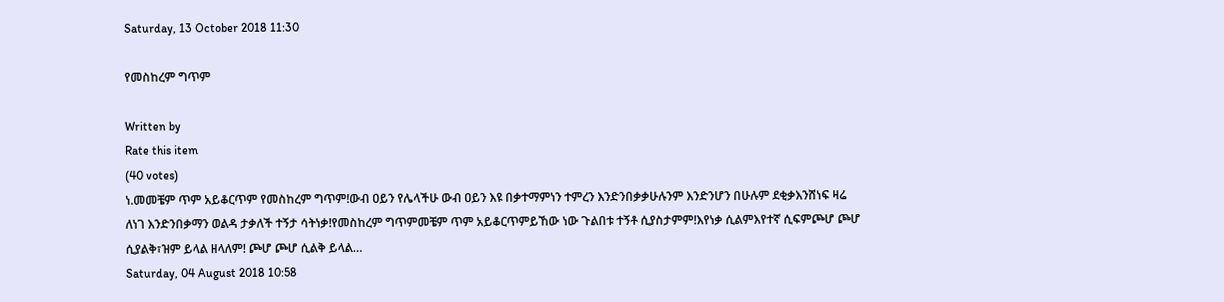Saturday, 13 October 2018 11:30

የመስከረም ግጥም

Written by
Rate this item
(40 votes)
ነ.መመቼም ጥም አይቆርጥም የመስከረም ግጥም!ውብ ዐይን የሌላችሁ ውብ ዐይን እዩ በቃተማምነን ተምረን እንድንበቃቃሁሉንም እንድንሆን በሁሉም ደቂቃእንሸነፍ ዛሬ ለነገ እንድንበቃማን ወልዳ ታቃለች ተኝታ ሳትነቃ!የመስከረም ግጥምመቼም ጥም አይቆርጥምይኸው ነው ጉልበቱ ተኝቶ ሲያስታምም!እየነቃ ሲልምእየተኛ ሲፍምጮሆ ጮሆ ሲያልቅ፣ዝም ይላል ዘላለም! ጮሆ ጮሆ ሲልቅ ይላል…
Saturday, 04 August 2018 10:58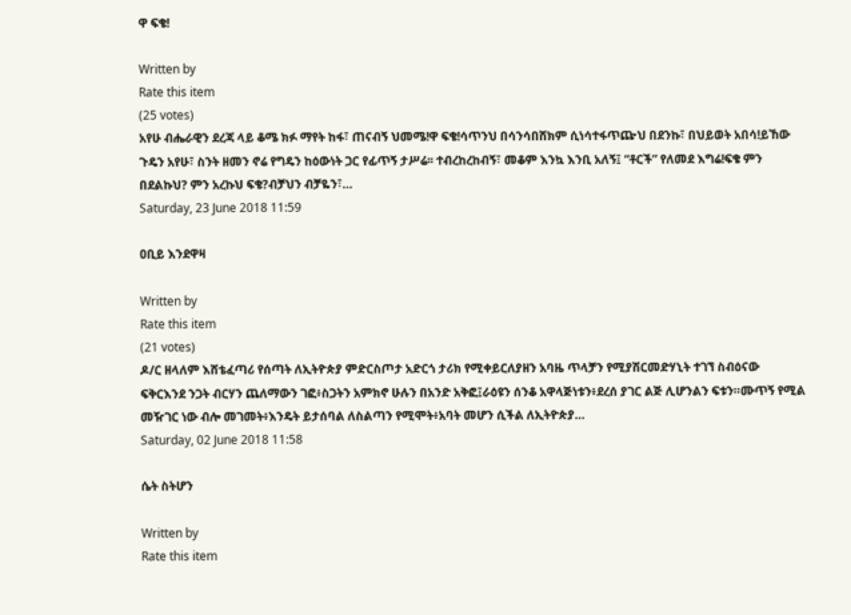ዋ ፍቄ!

Written by
Rate this item
(25 votes)
አየሁ ብሔራዊን ደረጃ ላይ ቆሜ ክፉ ማየት ከፋ፣ ጠናብኝ ህመሜ!ዋ ፍቄ!ሳጥንህ በሳንሳበሸክም ሲነሳተፋጥጬህ በደንኩ፣ በህይወት አበሳ!ይኸው ጉዴን አየሁ፣ ስንት ዘመን ኖሬ የግዴን ከዕውነት ጋር የፊጥኝ ታሥሬ፡፡ ተብረከረከብኝ፣ መቆም እንኳ እንቢ አለኝ፤ “ቶርች” የለመደ እግሬ!ፍቄ ምን በደልኩህ? ምን አረኩህ ፍቄ?ብቻህን ብቻዬን፣…
Saturday, 23 June 2018 11:59

ዐቢይ እንደዋዛ

Written by
Rate this item
(21 votes)
ዶ/ር ዘላለም እሸቴፈጣሪ የሰጣት ለኢትዮጵያ ምድርስጦታ አድርጎ ታሪክ የሚቀይርለያዘን አባዜ ጥላቻን የሚያሽርመድሃኒት ተገኘ ስብዕናው ፍቅርእንደ ንጋት ብርሃን ጨለማውን ገፎ፥ስጋትን አምክኖ ሁሉን በአንድ አቅፎ፤ራዕዩን ሰንቆ አዋላጅነቱን፥ደረሰ ያገር ልጅ ሊሆንልን ፍቱን።ሙጥኝ የሚል መዥገር ነው ብሎ መገመት፥እንዴት ይታሰባል ለስልጣን የሚሞት፥አባት መሆን ሲችል ለኢትዮጵያ…
Saturday, 02 June 2018 11:58

ሴት ስትሆን

Written by
Rate this item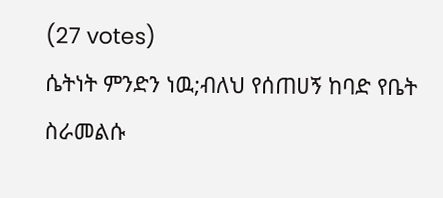(27 votes)
ሴትነት ምንድን ነዉ;ብለህ የሰጠሀኝ ከባድ የቤት ስራመልሱ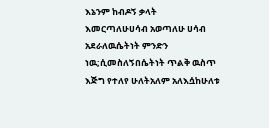እኔንም ከብዶኝ ቃላት እመርጣለሁሀሳብ አወጣለሁ ሀሳብ አደራለዉሴትነት ምንድን ነዉ;ሲመስለኝበሴትነት ጥልቅ ዉስጥ እጅግ የተለየ ሁለትአለም አለእሷከሁለቱ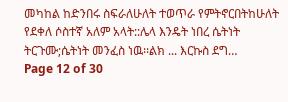መካከል ከድንበሩ ስፍራለሁለት ተወጥራ የምትኖርበትከሁለት የደቀለ ሶስተኛ አለም አላት::ሌላ እንዴት ነበረ ሴትነት ትርጉሙ;ሴትነት መንፈስ ነዉ፡፡ልክ ... እርኩስ ደግ…
Page 12 of 30